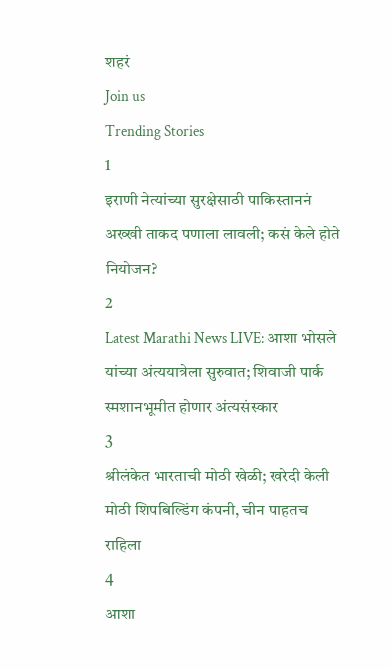शहरं
Join us
Trending Stories
1
इराणी नेत्यांच्या सुरक्षेसाठी पाकिस्ताननं अख्खी ताकद पणाला लावली; कसं केले होते नियोजन?
2
Latest Marathi News LIVE: आशा भोसले यांच्या अंत्ययात्रेला सुरुवात; शिवाजी पार्क स्मशानभूमीत होणार अंत्यसंस्कार
3
श्रीलंकेत भारताची मोठी खेळी; खरेदी केली मोठी शिपबिल्डिंग कंपनी, चीन पाहतच राहिला
4
आशा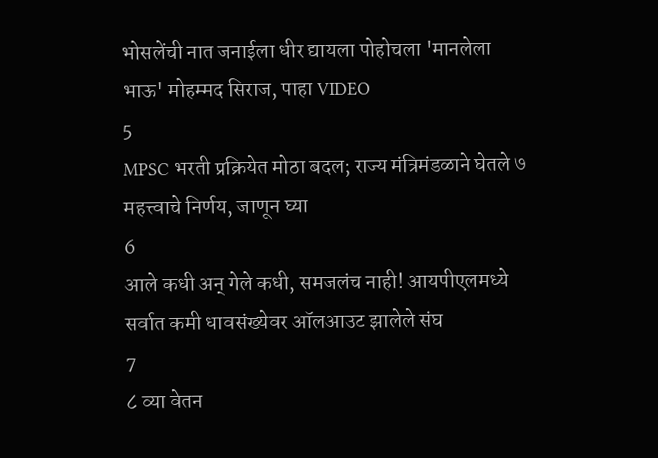भोसलेंची नात जनाईला धीर द्यायला पोहोचला 'मानलेला भाऊ' मोहम्मद सिराज, पाहा VIDEO
5
MPSC भरती प्रक्रियेत मोठा बदल; राज्य मंत्रिमंडळाने घेतले ७ महत्त्वाचे निर्णय, जाणून घ्या
6
आले कधी अन् गेले कधी, समजलंच नाही! आयपीएलमध्ये सर्वात कमी धावसंख्येवर ऑलआउट झालेले संघ
7
८ व्या वेतन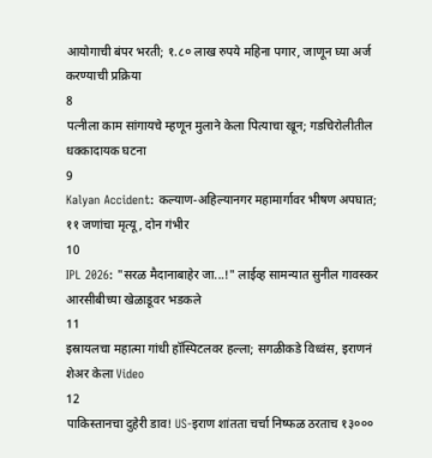आयोगाची बंपर भरती; १.८० लाख रुपये महिना पगार, जाणून घ्या अर्ज करण्याची प्रक्रिया
8
पत्नीला काम सांगायचे म्हणून मुलाने केला पित्याचा खून; गडचिरोलीतील धक्कादायक घटना
9
Kalyan Accident: कल्याण-अहिल्यानगर महामार्गावर भीषण अपघात; ११ जणांचा मृत्यू, दोन गंभीर
10
IPL 2026: "सरळ मैदानाबाहेर जा...!" लाईव्ह सामन्यात सुनील गावस्कर आरसीबीच्या खेळाडूवर भडकले
11
इस्रायलचा महात्मा गांधी हॉस्पिटलवर हल्ला; सगळीकडे विध्वंस, इराणनं शेअर केला Video
12
पाकिस्तानचा दुहेरी डाव! US-इराण शांतता चर्चा निष्फळ ठरताच १३०००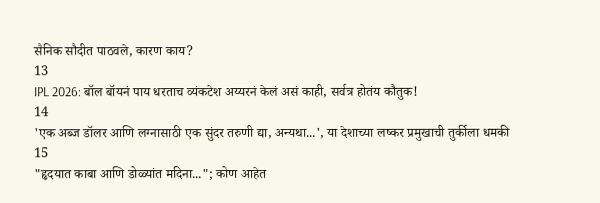सैनिक सौदीत पाठवले, कारण काय?
13
IPL 2026: बॉल बॉयनं पाय धरताच व्यंकटेश अय्यरनं केलं असं काही, सर्वत्र होतंय कौतुक!
14
'एक अब्ज डॉलर आणि लग्नासाठी एक सुंदर तरुणी द्या, अन्यथा...', या देशाच्या लष्कर प्रमुखाची तुर्कीला धमकी
15
"हृदयात काबा आणि डोळ्यांत मदिना..."; कोण आहेत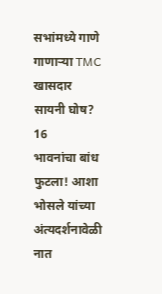सभांमध्ये गाणे गाणाऱ्या TMC खासदार सायनी घोष?
16
भावनांचा बांध फुटला! आशा भोसले यांच्या अंत्यदर्शनावेळी नात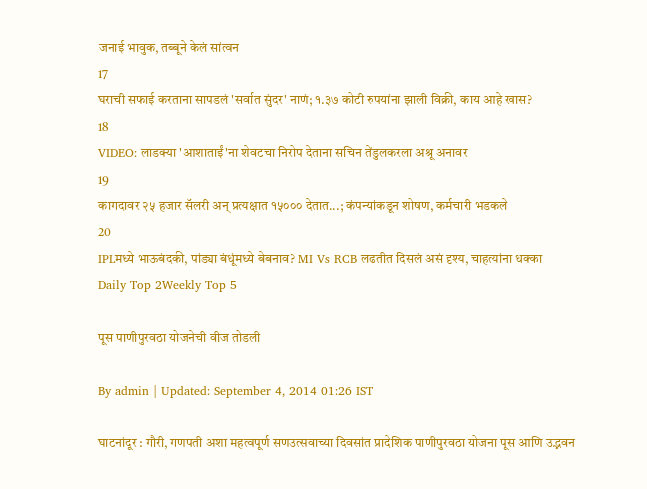जनाई भावुक, तब्बूने केलं सांत्वन
17
घराची सफाई करताना सापडलं 'सर्वात सुंदर' नाणं; १.३७ कोटी रुपयांना झाली विक्री, काय आहे खास?
18
VIDEO: लाडक्या 'आशाताईं'ना शेवटचा निरोप देताना सचिन तेंडुलकरला अश्रू अनावर
19
कागदावर २५ हजार सॅलरी अन् प्रत्यक्षात १५००० देतात...; कंपन्यांकडून शोषण, कर्मचारी भडकले
20
IPLमध्ये भाऊबंदकी, पांड्या बंधूंमध्ये बेबनाव? MI Vs RCB लढतीत दिसलं असं दृश्य, चाहत्यांना धक्का
Daily Top 2Weekly Top 5

पूस पाणीपुरवठा योजनेची वीज तोडली

By admin | Updated: September 4, 2014 01:26 IST

घाटनांदूर : गौरी, गणपती अशा महत्वपूर्ण सणउत्सवाच्या दिवसांत प्रादेशिक पाणीपुरवठा योजना पूस आणि उद्भवन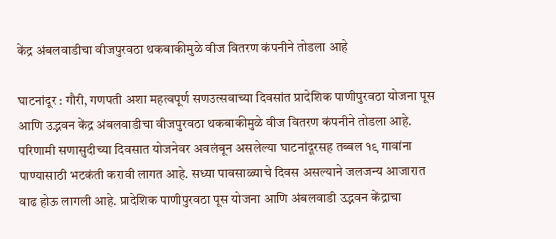केंद्र अंबलवाडीचा वीजपुरवठा थकबाकीमुळे वीज वितरण कंपनीने तोडला आहे

घाटनांदूर : गौरी, गणपती अशा महत्वपूर्ण सणउत्सवाच्या दिवसांत प्रादेशिक पाणीपुरवठा योजना पूस आणि उद्भवन केंद्र अंबलवाडीचा वीजपुरवठा थकबाकीमुळे वीज वितरण कंपनीने तोडला आहे. परिणामी सणासुदीच्या दिवसात योजनेवर अवलंबून असलेल्या घाटनांदूरसह तब्बल १९ गावांना पाण्यासाठी भटकंती करावी लागत आहे. सध्या पावसाळ्याचे दिवस असल्याने जलजन्य आजारात वाढ होऊ लागली आहे. प्रादेशिक पाणीपुरवठा पूस योजना आणि अंबलवाडी उद्भवन केंद्राचा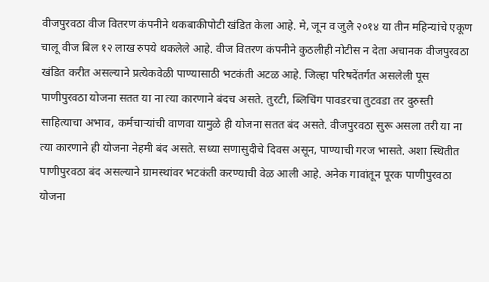वीजपुरवठा वीज वितरण कंपनीने थकबाकीपोटी खंडित केला आहे. मे, जून व जुलै २०१४ या तीन महिन्यांचे एकूण चालू वीज बिल १२ लाख रुपये थकलेले आहे. वीज वितरण कंपनीने कुठलीही नोटीस न देता अचानक वीजपुरवठा खंडित करीत असल्याने प्रत्येकवेळी पाण्यासाठी भटकंती अटळ आहे. जिल्हा परिषदेंतर्गत असलेली पूस पाणीपुरवठा योजना सतत या ना त्या कारणाने बंदच असते. तुरटी, ब्लिचिंग पावडरचा तुटवडा तर दुरुस्ती साहित्याचा अभाव, कर्मचाऱ्यांची वाणवा यामुळे ही योजना सतत बंद असते. वीजपुरवठा सुरू असला तरी या ना त्या कारणाने ही योजना नेहमी बंद असते. सध्या सणासुदीचे दिवस असून, पाण्याची गरज भासते. अशा स्थितीत पाणीपुरवठा बंद असल्याने ग्रामस्थांवर भटकंती करण्याची वेळ आली आहे. अनेक गावांतून पूरक पाणीपुरवठा योजना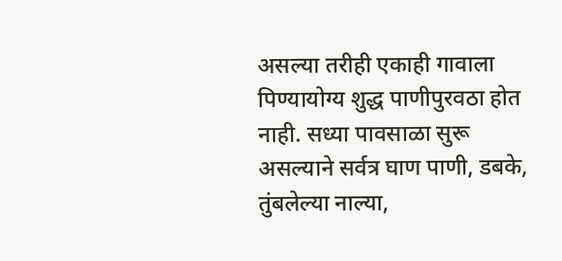असल्या तरीही एकाही गावाला पिण्यायोग्य शुद्ध पाणीपुरवठा होत नाही. सध्या पावसाळा सुरू असल्याने सर्वत्र घाण पाणी, डबके, तुंबलेल्या नाल्या,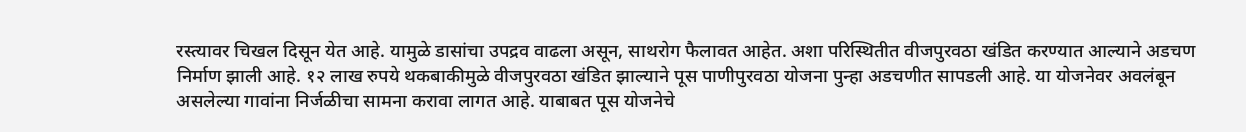रस्त्यावर चिखल दिसून येत आहे. यामुळे डासांचा उपद्रव वाढला असून, साथरोग फैलावत आहेत. अशा परिस्थितीत वीजपुरवठा खंडित करण्यात आल्याने अडचण निर्माण झाली आहे. १२ लाख रुपये थकबाकीमुळे वीजपुरवठा खंडित झाल्याने पूस पाणीपुरवठा योजना पुन्हा अडचणीत सापडली आहे. या योजनेवर अवलंबून असलेल्या गावांना निर्जळीचा सामना करावा लागत आहे. याबाबत पूस योजनेचे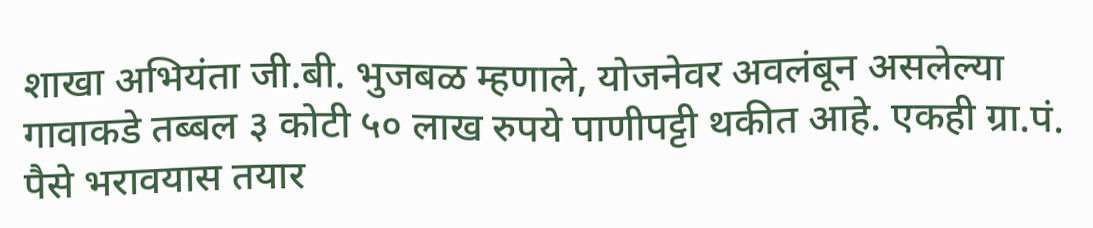शाखा अभियंता जी.बी. भुजबळ म्हणाले, योजनेवर अवलंबून असलेल्या गावाकडे तब्बल ३ कोटी ५० लाख रुपये पाणीपट्टी थकीत आहे. एकही ग्रा.पं. पैसे भरावयास तयार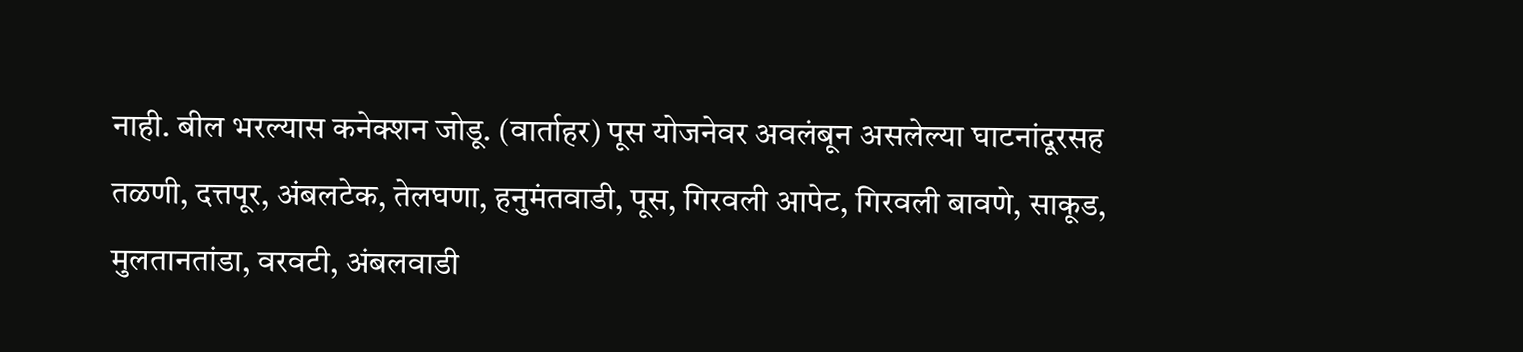नाही. बील भरल्यास कनेक्शन जोडू. (वार्ताहर) पूस योजनेवर अवलंबून असलेल्या घाटनांदूरसह तळणी, दत्तपूर, अंबलटेक, तेलघणा, हनुमंतवाडी, पूस, गिरवली आपेट, गिरवली बावणे, साकूड, मुलतानतांडा, वरवटी, अंबलवाडी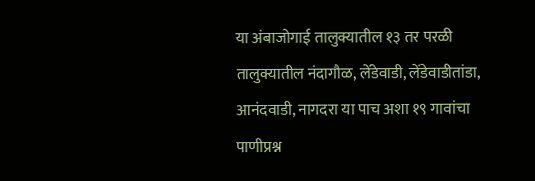या अंबाजोगाई तालुक्यातील १३ तर परळी तालुक्यातील नंदागौळ, लेंडेवाडी, लेंडेवाडीतांडा, आनंदवाडी, नागदरा या पाच अशा १९ गावांचा पाणीप्रश्न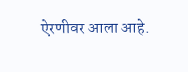ऐरणीवर आला आहे.